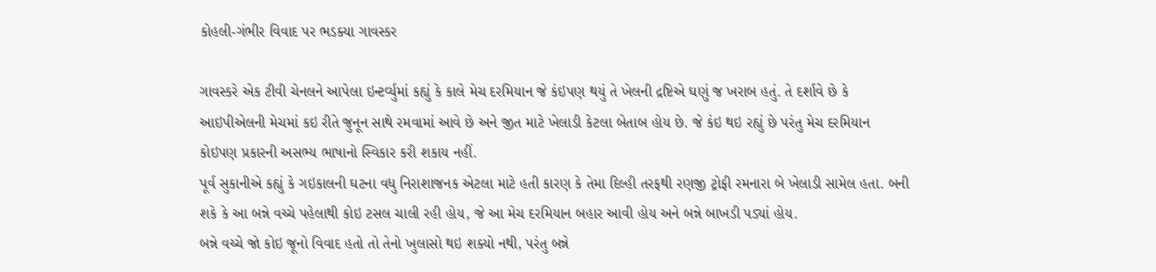કોહલી-ગંભીર વિવાદ પર ભડક્યા ગાવસ્કર

ગાવસ્કરે એક ટીવી ચેનલને આપેલા ઇન્ટર્વ્યુમાં કહ્યું કે કાલે મેચ દરમિયાન જે કંઇપણ થયું તે ખેલની દ્રષ્ટિએ ઘણું જ ખરાબ હતું. તે દર્શાવે છે કે આઇપીએલની મેચમાં કઇ રીતે જુનૂન સાથે રમવામાં આવે છે અને જીત માટે ખેલાડી કેટલા બેતાબ હોય છે. જે કંઇ થઇ રહ્યું છે પરંતુ મેચ દરમિયાન કોઇપણ પ્રકારની અસભ્ય ભાષાનો સ્વિકાર કરી શકાય નહીં.
પૂર્વ સુકાનીએ કહ્યું કે ગઇકાલની ઘટના વધુ નિરાશાજનક એટલા માટે હતી કારણ કે તેમા દિલ્હી તરફથી રણજી ટ્રોફી રમનારા બે ખેલાડી સામેલ હતા. બની શકે કે આ બન્ને વચ્ચે પહેલાથી કોઇ ટસલ ચાલી રહી હોય, જે આ મેચ દરમિયાન બહાર આવી હોય અને બન્ને બાખડી પડ્યાં હોય.
બન્ને વચ્ચે જો કોઇ જૂનો વિવાદ હતો તો તેનો ખુલાસો થઇ શક્યો નથી, પરંતુ બન્ને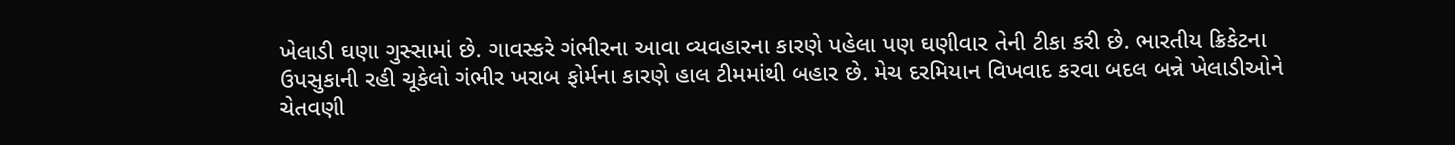ખેલાડી ઘણા ગુસ્સામાં છે. ગાવસ્કરે ગંભીરના આવા વ્યવહારના કારણે પહેલા પણ ઘણીવાર તેની ટીકા કરી છે. ભારતીય ક્રિકેટના ઉપસુકાની રહી ચૂકેલો ગંભીર ખરાબ ફોર્મના કારણે હાલ ટીમમાંથી બહાર છે. મેચ દરમિયાન વિખવાદ કરવા બદલ બન્ને ખેલાડીઓને ચેતવણી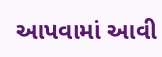આપવામાં આવી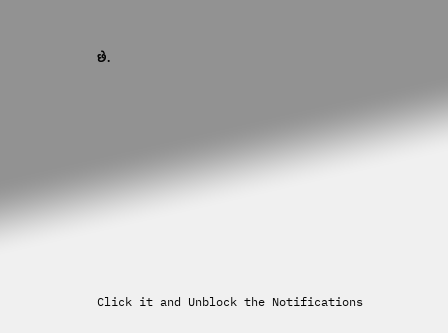છે.












Click it and Unblock the Notifications